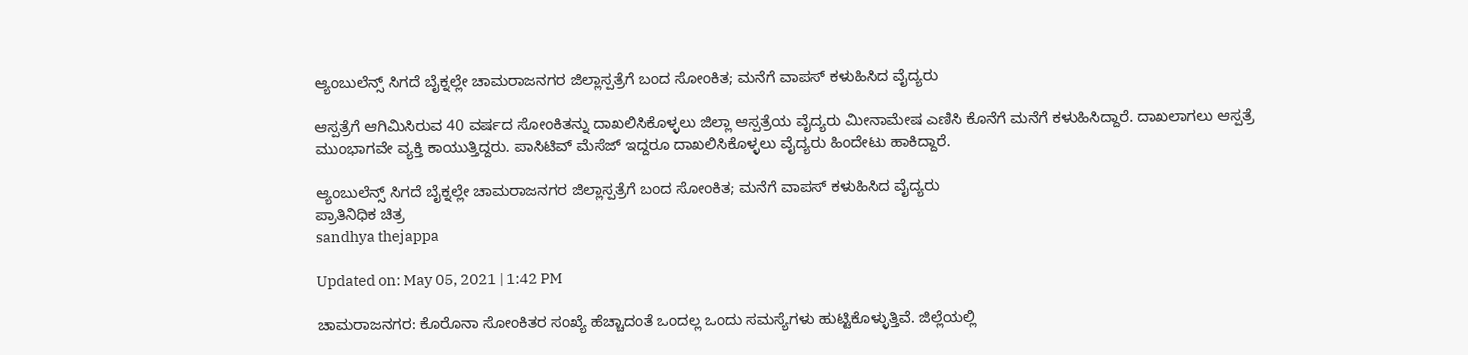ಆ್ಯಂಬುಲೆನ್ಸ್ ಸಿಗದೆ ಬೈಕ್ನಲ್ಲೇ ಚಾಮರಾಜನಗರ ಜಿಲ್ಲಾಸ್ಪತ್ರೆಗೆ ಬಂದ ಸೋಂಕಿತ; ಮನೆಗೆ ವಾಪಸ್ ಕಳುಹಿಸಿದ ವೈದ್ಯರು

ಆಸ್ಪತ್ರೆಗೆ ಆಗಿಮಿಸಿರುವ 40 ವರ್ಷದ ಸೋಂಕಿತನ್ನು ದಾಖಲಿಸಿಕೊಳ್ಳಲು ಜಿಲ್ಲಾ ಆಸ್ಪತ್ರೆಯ ವೈದ್ಯರು ಮೀನಾಮೇಷ ಎಣಿಸಿ ಕೊನೆಗೆ ಮನೆಗೆ ಕಳುಹಿಸಿದ್ದಾರೆ. ದಾಖಲಾಗಲು ಆಸ್ಪತ್ರೆ ಮುಂಭಾಗವೇ ವ್ಯಕ್ತಿ ಕಾಯುತ್ತಿದ್ದರು. ಪಾಸಿಟಿವ್ ಮೆಸೆಜ್ ಇದ್ದರೂ ದಾಖಲಿಸಿಕೊಳ್ಳಲು ವೈದ್ಯರು ಹಿಂದೇಟು ಹಾಕಿದ್ದಾರೆ.

ಆ್ಯಂಬುಲೆನ್ಸ್ ಸಿಗದೆ ಬೈಕ್ನಲ್ಲೇ ಚಾಮರಾಜನಗರ ಜಿಲ್ಲಾಸ್ಪತ್ರೆಗೆ ಬಂದ ಸೋಂಕಿತ; ಮನೆಗೆ ವಾಪಸ್ ಕಳುಹಿಸಿದ ವೈದ್ಯರು
ಪ್ರಾತಿನಿಧಿಕ ಚಿತ್ರ
sandhya thejappa

Updated on: May 05, 2021 | 1:42 PM

ಚಾಮರಾಜನಗರ: ಕೊರೊನಾ ಸೋಂಕಿತರ ಸಂಖ್ಯೆ ಹೆಚ್ಚಾದಂತೆ ಒಂದಲ್ಲ ಒಂದು ಸಮಸ್ಯೆಗಳು ಹುಟ್ಟಿಕೊಳ್ಳುತ್ತಿವೆ. ಜಿಲ್ಲೆಯಲ್ಲಿ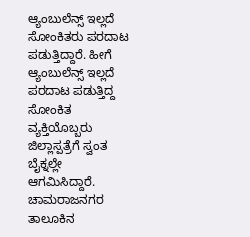ಆ್ಯಂಬುಲೆನ್ಸ್ ಇಲ್ಲದೆ ಸೋಂಕಿತರು ಪರದಾಟ ಪಡುತ್ತಿದ್ದಾರೆ. ಹೀಗೆ ಆ್ಯಂಬುಲೆನ್ಸ್ ಇಲ್ಲದೆ ಪರದಾಟ ಪಡುತ್ತಿದ್ದ ಸೋಂಕಿತ ವ್ಯಕ್ತಿಯೊಬ್ಬರು ಜಿಲ್ಲಾಸ್ಪತ್ರೆಗೆ ಸ್ವಂತ ಬೈಕ್ನಲ್ಲೇ ಆಗಮಿಸಿದ್ದಾರೆ. ಚಾಮರಾಜನಗರ ತಾಲೂಕಿನ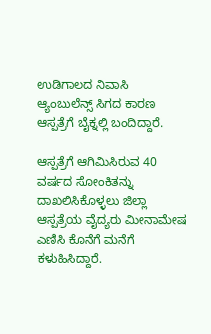ಉಡಿಗಾಲದ ನಿವಾಸಿ ಆ್ಯಂಬುಲೆನ್ಸ್ ಸಿಗದ ಕಾರಣ ಆಸ್ಪತ್ರೆಗೆ ಬೈಕ್ನಲ್ಲಿ ಬಂದಿದ್ದಾರೆ.

ಆಸ್ಪತ್ರೆಗೆ ಆಗಿಮಿಸಿರುವ 40 ವರ್ಷದ ಸೋಂಕಿತನ್ನು ದಾಖಲಿಸಿಕೊಳ್ಳಲು ಜಿಲ್ಲಾ ಆಸ್ಪತ್ರೆಯ ವೈದ್ಯರು ಮೀನಾಮೇಷ ಎಣಿಸಿ ಕೊನೆಗೆ ಮನೆಗೆ ಕಳುಹಿಸಿದ್ದಾರೆ.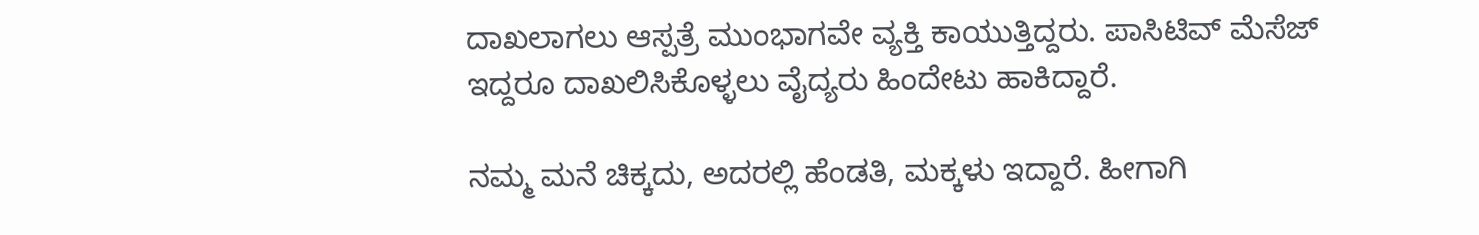ದಾಖಲಾಗಲು ಆಸ್ಪತ್ರೆ ಮುಂಭಾಗವೇ ವ್ಯಕ್ತಿ ಕಾಯುತ್ತಿದ್ದರು. ಪಾಸಿಟಿವ್ ಮೆಸೆಜ್ ಇದ್ದರೂ ದಾಖಲಿಸಿಕೊಳ್ಳಲು ವೈದ್ಯರು ಹಿಂದೇಟು ಹಾಕಿದ್ದಾರೆ.

ನಮ್ಮ ಮನೆ ಚಿಕ್ಕದು, ಅದರಲ್ಲಿ ಹೆಂಡತಿ, ಮಕ್ಕಳು ಇದ್ದಾರೆ. ಹೀಗಾಗಿ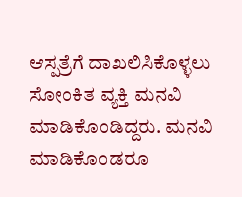ಆಸ್ಪತ್ರೆಗೆ ದಾಖಲಿಸಿಕೊಳ್ಳಲು ಸೋಂಕಿತ ವ್ಯಕ್ತಿ ಮನವಿ ಮಾಡಿಕೊಂಡಿದ್ದರು. ಮನವಿ ಮಾಡಿಕೊಂಡರೂ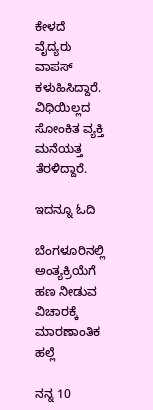ಕೇಳದೆ ವೈದ್ಯರು ವಾಪಸ್ ಕಳುಹಿಸಿದ್ದಾರೆ. ವಿಧಿಯಿಲ್ಲದ ಸೋಂಕಿತ ವ್ಯಕ್ತಿ ಮನೆಯತ್ತ ತೆರಳಿದ್ದಾರೆ.

ಇದನ್ನೂ ಓದಿ

ಬೆಂಗಳೂರಿನಲ್ಲಿ ಅಂತ್ಯಕ್ರಿಯೆಗೆ ಹಣ ನೀಡುವ ವಿಚಾರಕ್ಕೆ ಮಾರಣಾಂತಿಕ ಹಲ್ಲೆ

ನನ್ನ 10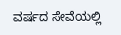ವರ್ಷದ ಸೇವೆಯಲ್ಲಿ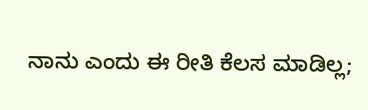ನಾನು ಎಂದು ಈ ರೀತಿ ಕೆಲಸ ಮಾಡಿಲ್ಲ;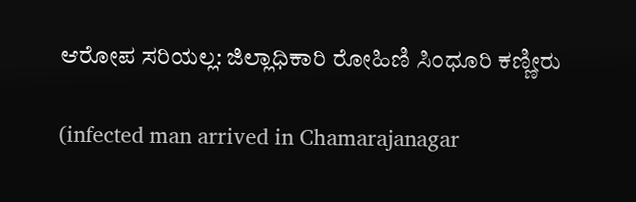ಆರೋಪ ಸರಿಯಲ್ಲ: ಜಿಲ್ಲಾಧಿಕಾರಿ ರೋಹಿಣಿ ಸಿಂಧೂರಿ ಕಣ್ಣೀರು

(infected man arrived in Chamarajanagar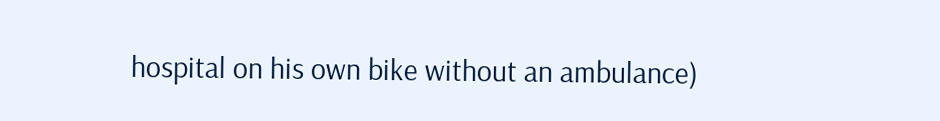hospital on his own bike without an ambulance)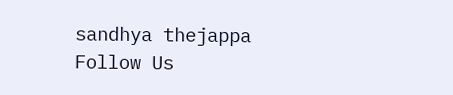sandhya thejappa
Follow Us